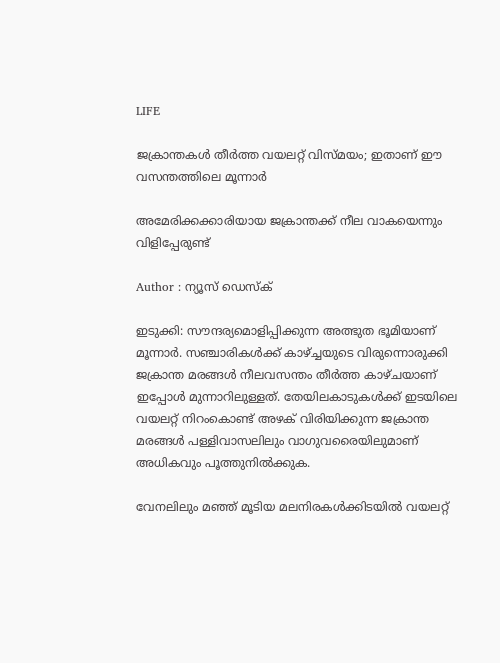LIFE

ജക്രാന്തകള്‍ തീര്‍ത്ത വയലറ്റ് വിസ്മയം; ഇതാണ് ഈ വസന്തത്തിലെ മൂന്നാര്‍

അമേരിക്കക്കാരിയായ ജക്രാന്തക്ക് നീല വാകയെന്നും വിളിപ്പേരുണ്ട്

Author : ന്യൂസ് ഡെസ്ക്

ഇടുക്കി: സൗന്ദര്യമൊളിപ്പിക്കുന്ന അത്ഭുത ഭൂമിയാണ് മൂന്നാര്‍. സഞ്ചാരികള്‍ക്ക് കാഴ്ച്ചയുടെ വിരുന്നൊരുക്കി ജക്രാന്ത മരങ്ങള്‍ നീലവസന്തം തീര്‍ത്ത കാഴ്ചയാണ് ഇപ്പോള്‍ മുന്നാറിലുള്ളത്. തേയിലകാടുകള്‍ക്ക് ഇടയിലെ വയലറ്റ് നിറംകൊണ്ട് അഴക് വിരിയിക്കുന്ന ജക്രാന്ത മരങ്ങള്‍ പള്ളിവാസലിലും വാഗുവരൈയിലുമാണ് അധികവും പൂത്തുനില്‍ക്കുക.

വേനലിലും മഞ്ഞ് മൂടിയ മലനിരകള്‍ക്കിടയില്‍ വയലറ്റ്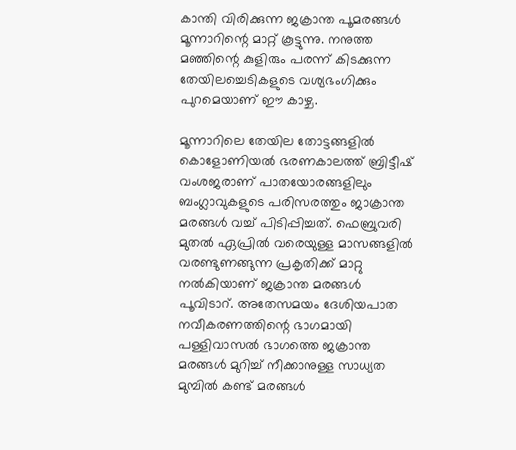കാന്തി വിരിക്കുന്ന ജക്രാന്ത പൂമരങ്ങള്‍ മൂന്നാറിന്റെ മാറ്റ് കൂട്ടുന്നു. നനുത്ത മഞ്ഞിന്റെ കുളിരും പരന്ന് കിടക്കുന്ന തേയിലച്ചെടികളുടെ വശ്യഭംഗിക്കും പുറമെയാണ് ഈ കാഴ്ച.

മൂന്നാറിലെ തേയില തോട്ടങ്ങളില്‍ കൊളോണിയല്‍ ഭരണകാലത്ത് ബ്രിട്ടീഷ് വംശജരാണ് പാതയോരങ്ങളിലും ബംഗ്ലാവുകളുടെ പരിസരത്തും ജാക്രാന്ത മരങ്ങള്‍ വച്ച് പിടിപ്പിച്ചത്. ഫെബ്രുവരി മുതല്‍ ഏപ്രില്‍ വരെയുള്ള മാസങ്ങളില്‍ വരണ്ടുണങ്ങുന്ന പ്രകൃതിക്ക് മാറ്റു നല്‍കിയാണ് ജക്രാന്ത മരങ്ങള്‍ പൂവിടാറ്. അതേസമയം ദേശിയപാത നവീകരണത്തിന്റെ ഭാഗമായി പള്ളിവാസല്‍ ഭാഗത്തെ ജക്രാന്ത മരങ്ങള്‍ മുറിച്ച് നീക്കാനുള്ള സാധ്യത മുമ്പില്‍ കണ്ട് മരങ്ങള്‍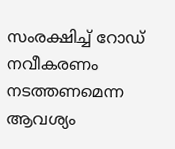സംരക്ഷിച്ച് റോഡ് നവീകരണം നടത്തണമെന്ന ആവശ്യം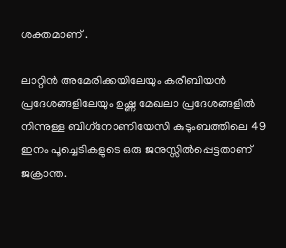ശക്തമാണ് .

ലാറ്റിന്‍ അമേരിക്കയിലേയും കരീബിയന്‍ പ്രദേശങ്ങളിലേയും ഉഷ്ണ മേഖലാ പ്രദേശങ്ങളില്‍ നിന്നുള്ള ബിഗ്‌നോണിയേസി കുടുംബത്തിലെ 49 ഇനം പൂച്ചെടികളുടെ ഒരു ജനുസ്സില്‍പ്പെട്ടതാണ് ജക്രാന്ത.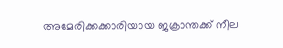അമേരിക്കക്കാരിയായ ജക്രാന്തക്ക് നീല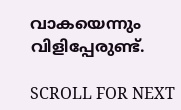വാകയെന്നും വിളിപ്പേരുണ്ട്.

SCROLL FOR NEXT